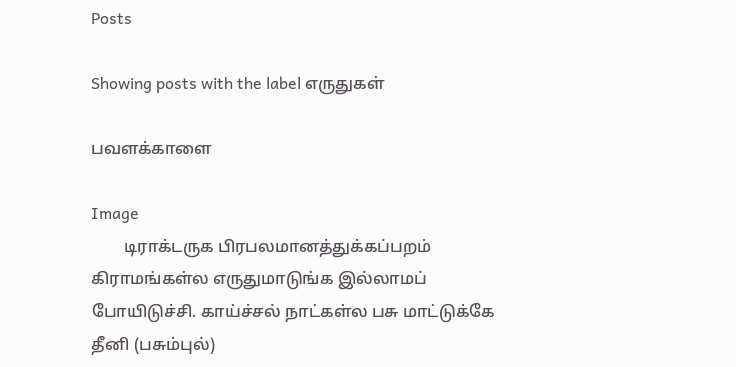Posts

Showing posts with the label எருதுகள்

பவளக்காளை

Image
        டிராக்டருக பிரபலமானத்துக்கப்பறம் கிராமங்கள்ல எருதுமாடுங்க இல்லாமப் போயிடுச்சி. காய்ச்சல் நாட்கள்ல பசு மாட்டுக்கே தீனி (பசும்புல்)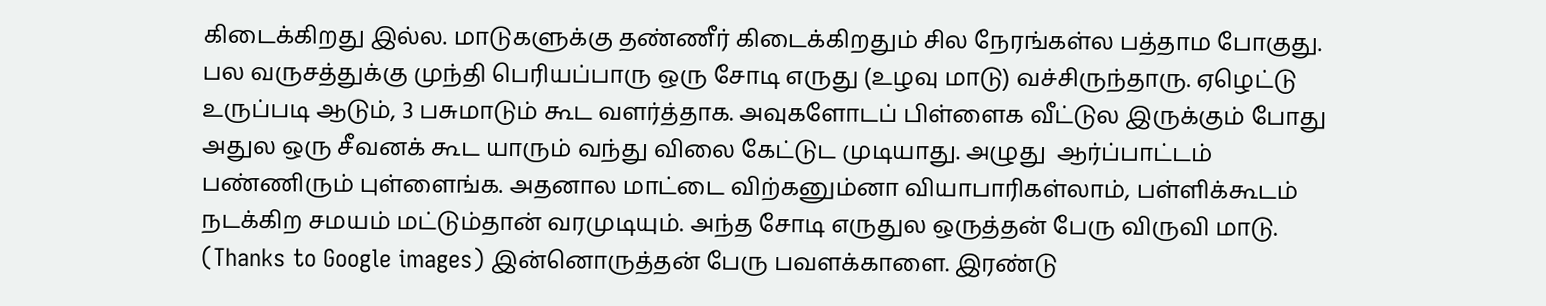கிடைக்கிறது இல்ல. மாடுகளுக்கு தண்ணீர் கிடைக்கிறதும் சில நேரங்கள்ல பத்தாம போகுது. பல வருசத்துக்கு முந்தி பெரியப்பாரு ஒரு சோடி எருது (உழவு மாடு) வச்சிருந்தாரு. ஏழெட்டு உருப்படி ஆடும், 3 பசுமாடும் கூட வளர்த்தாக. அவுகளோடப் பிள்ளைக வீட்டுல இருக்கும் போது அதுல ஒரு சீவனக் கூட யாரும் வந்து விலை கேட்டுட முடியாது. அழுது  ஆர்ப்பாட்டம் பண்ணிரும் புள்ளைங்க. அதனால மாட்டை விற்கனும்னா வியாபாரிகள்லாம், பள்ளிக்கூடம் நடக்கிற சமயம் மட்டும்தான் வரமுடியும். அந்த சோடி எருதுல ஒருத்தன் பேரு விருவி மாடு. (Thanks to Google images) இன்னொருத்தன் பேரு பவளக்காளை. இரண்டு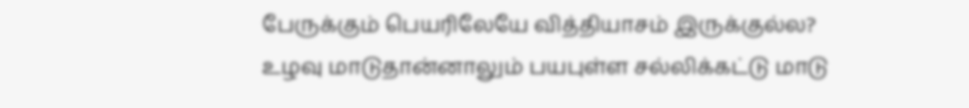பேருக்கும் பெயரிலேயே வித்தியாசம் இருக்குல்ல? உழவு மாடுதான்னாலும் பயபுள்ள சல்லிக்கட்டு மாடு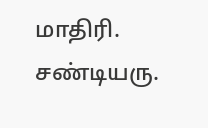மாதிரி. சண்டியரு.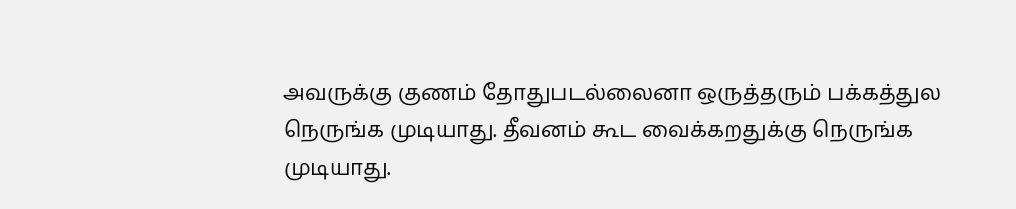அவருக்கு குணம் தோதுபடல்லைனா ஒருத்தரும் பக்கத்துல நெருங்க முடியாது. தீவனம் கூட வைக்கறதுக்கு நெருங்க முடியாது.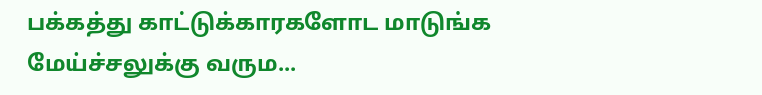பக்கத்து காட்டுக்காரகளோட மாடுங்க மேய்ச்சலுக்கு வரும...